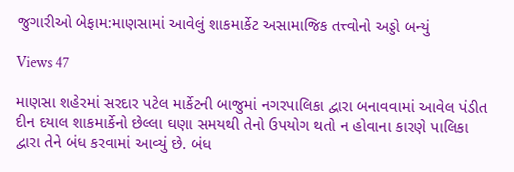જુગારીઓ બેફામ:માણસામાં આવેલું શાકમાર્કેટ અસામાજિક તત્ત્વોનો અડ્ડો બન્યું

Views 47

માણસા શહેરમાં સરદાર પટેલ માર્કેટની બાજુમાં નગરપાલિકા દ્વારા બનાવવામાં આવેલ પંડીત દીન દયાલ શાકમાર્કેનો છેલ્લા ઘણા સમયથી તેનો ઉપયોગ થતો ન હોવાના કારણે પાલિકા દ્વારા તેને બંધ કરવામાં આવ્યું છે. બંધ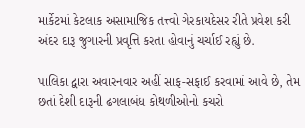માર્કેટમાં કેટલાક અસામાજિક તત્ત્વો ગેરકાયદેસર રીતે પ્રવેશ કરી અંદર દારૂ જુગારની પ્રવૃત્તિ કરતા હોવાનું ચર્ચાઈ રહ્યું છે.

પાલિકા દ્વારા અવારનવાર અહીં સાફ-સફાઈ કરવામાં આવે છે, તેમ છતાં દેશી દારૂની ઢગલાબંધ કોથળીઓનો કચરો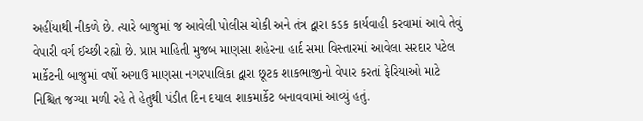અહીંયાથી નીકળે છે. ત્યારે બાજુમાં જ આવેલી પોલીસ ચોકી અને તંત્ર દ્વારા કડક કાર્યવાહી કરવામાં આવે તેવું વેપારી વર્ગ ઈચ્છી રહ્યો છે. પ્રાપ્ત માહિતી મુજબ માણસા શહેરના હાર્દ સમા વિસ્તારમાં આવેલા સરદાર પટેલ માર્કેટની બાજુમાં વર્ષો અગાઉ માણસા નગરપાલિકા દ્વારા છૂટક શાકભાજીનો વેપાર કરતાં ફેરિયાઓ માટે નિશ્ચિત જગ્યા મળી રહે તે હેતુથી પંડીત દિન દયાલ શાકમાર્કેટ બનાવવામાં આવ્યું હતું.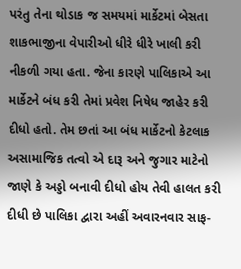પરંતુ તેના થોડાક જ સમયમાં માર્કેટમાં બેસતા શાકભાજીના વેપારીઓ ધીરે ધીરે ખાલી કરી નીકળી ગયા હતા. જેના કારણે પાલિકાએ આ માર્કેટને બંધ કરી તેમાં પ્રવેશ નિષેધ જાહેર કરી દીધો હતો. તેમ છતાં આ બંધ માર્કેટનો કેટલાક અસામાજિક તત્વો એ દારૂ અને જુગાર માટેનો જાણે કે અડ્ડો બનાવી દીધો હોય તેવી હાલત કરી દીધી છે પાલિકા દ્વારા અહીં અવારનવાર સાફ-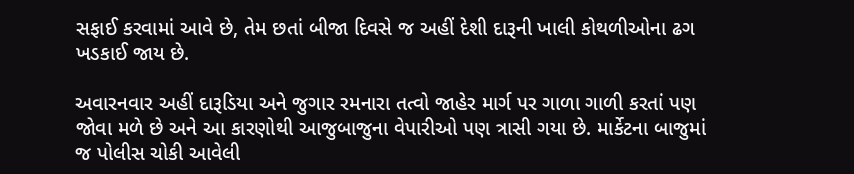સફાઈ કરવામાં આવે છે, તેમ છતાં બીજા દિવસે જ અહીં દેશી દારૂની ખાલી કોથળીઓના ઢગ ખડકાઈ જાય છે.

અવારનવાર અહીં દારૂડિયા અને જુગાર રમનારા તત્વો જાહેર માર્ગ પર ગાળા ગાળી કરતાં પણ જોવા મળે છે અને આ કારણોથી આજુબાજુના વેપારીઓ પણ ત્રાસી ગયા છે. માર્કેટના બાજુમાં જ પોલીસ ચોકી આવેલી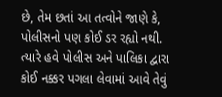છે, તેમ છતાં આ તત્વોને જાણે કે, પોલીસનો પણ કોઈ ડર રહ્યો નથી. ત્યારે હવે પોલીસ અને પાલિકા દ્વારા કોઈ નક્કર પગલા લેવામાં આવે તેવું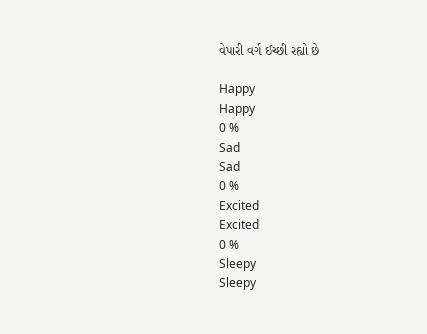વેપારી વર્ગ ઈચ્છી રહ્યો છે

Happy
Happy
0 %
Sad
Sad
0 %
Excited
Excited
0 %
Sleepy
Sleepy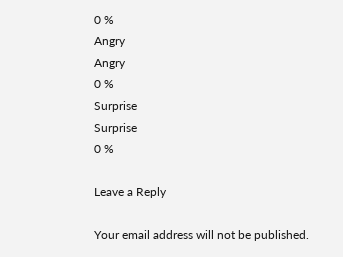0 %
Angry
Angry
0 %
Surprise
Surprise
0 %

Leave a Reply

Your email address will not be published.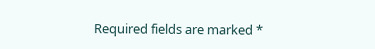Required fields are marked *